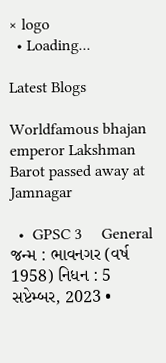× logo
  • Loading...

Latest Blogs

Worldfamous bhajan emperor Lakshman Barot passed away at Jamnagar

  •  GPSC 3     General
જન્મ : ભાવનગર (વર્ષ 1958) નિધન : 5 સપ્ટેમ્બર, 2023 •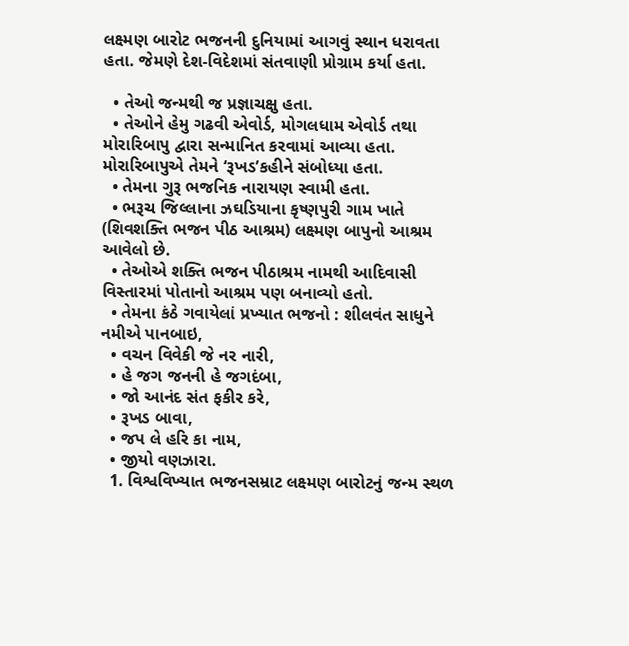લક્ષ્મણ બારોટ ભજનની દુનિયામાં આગવું સ્થાન ધરાવતા હતા. જેમણે દેશ-વિદેશમાં સંતવાણી પ્રોગ્રામ કર્યા હતા.

  • તેઓ જન્મથી જ પ્રજ્ઞાચક્ષુ હતા.
  • તેઓને હેમુ ગઢવી એવોર્ડ, મોગલધામ એવોર્ડ તથા મોરારિબાપુ દ્વારા સન્માનિત કરવામાં આવ્યા હતા. મોરારિબાપુએ તેમને ‘રૂખડ’કહીને સંબોધ્યા હતા.
  • તેમના ગુરૂ ભજનિક નારાયણ સ્વામી હતા.
  • ભરૂચ જિલ્લાના ઝઘડિયાના કૃષ્ણપુરી ગામ ખાતે (શિવશક્તિ ભજન પીઠ આશ્રમ) લક્ષ્મણ બાપુનો આશ્રમ આવેલો છે.
  • તેઓએ શક્તિ ભજન પીઠાશ્રમ નામથી આદિવાસી વિસ્તારમાં પોતાનો આશ્રમ પણ બનાવ્યો હતો.
  • તેમના કંઠે ગવાયેલાં પ્રખ્યાત ભજનો : શીલવંત સાધુને નમીએ પાનબાઇ,
  • વચન વિવેકી જે નર નારી,
  • હે જગ જનની હે જગદંબા,
  • જો આનંદ સંત ફકીર કરે,
  • રૂખડ બાવા,
  • જપ લે હરિ કા નામ,
  • જીયો વણઝારા.
  1. વિશ્વવિખ્યાત ભજનસમ્રાટ લક્ષ્મણ બારોટનું જન્મ સ્થળ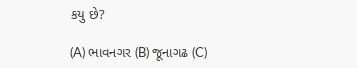કયુ છે?

(A) ભાવનગર (B) જૂનાગઢ (C)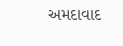અમદાવાદ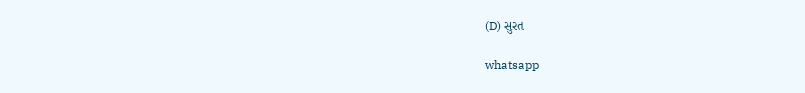(D) સુરત

whatsapp